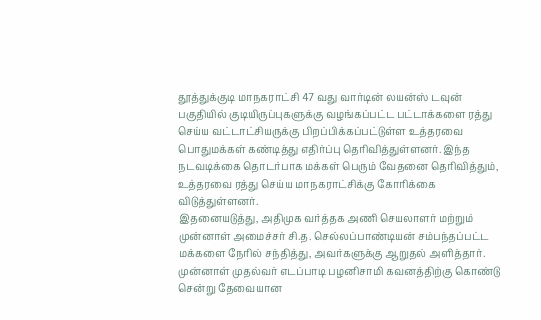தூத்துக்குடி மாநகராட்சி 47 வது வார்டின் லயன்ஸ் டவுன் பகுதியில் குடியிருப்புகளுக்கு வழங்கப்பட்ட பட்டாக்களை ரத்து செய்ய வட்டாட்சியருக்கு பிறப்பிக்கப்பட்டுள்ள உத்தரவை பொதுமக்கள் கண்டித்து எதிர்ப்பு தெரிவித்துள்ளனர். இந்த நடவடிக்கை தொடர்பாக மக்கள் பெரும் வேதனை தெரிவித்தும், உத்தரவை ரத்து செய்ய மாநகராட்சிக்கு கோரிக்கை விடுத்துள்ளனர்.
இதனையடுத்து, அதிமுக வர்த்தக அணி செயலாளர் மற்றும் முன்னாள் அமைச்சர் சி.த. செல்லப்பாண்டியன் சம்பந்தப்பட்ட மக்களை நேரில் சந்தித்து, அவர்களுக்கு ஆறுதல் அளித்தார். முன்னாள் முதல்வர் எடப்பாடி பழனிசாமி கவனத்திற்கு கொண்டு சென்று தேவையான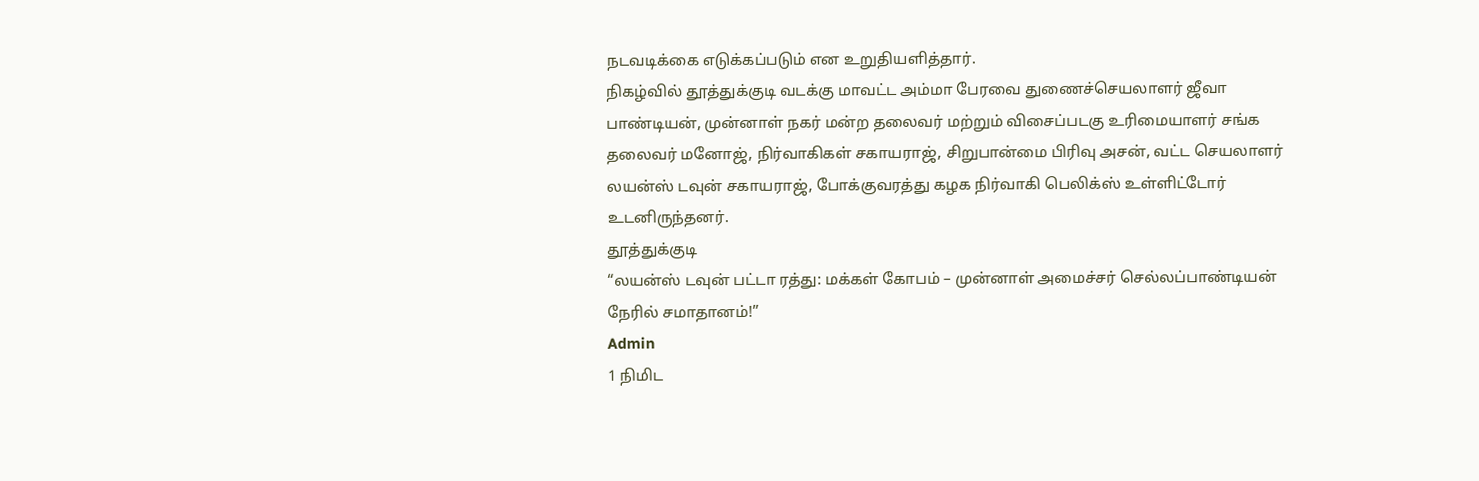நடவடிக்கை எடுக்கப்படும் என உறுதியளித்தார்.
நிகழ்வில் தூத்துக்குடி வடக்கு மாவட்ட அம்மா பேரவை துணைச்செயலாளர் ஜீவா பாண்டியன், முன்னாள் நகர் மன்ற தலைவர் மற்றும் விசைப்படகு உரிமையாளர் சங்க தலைவர் மனோஜ், நிர்வாகிகள் சகாயராஜ், சிறுபான்மை பிரிவு அசன், வட்ட செயலாளர் லயன்ஸ் டவுன் சகாயராஜ், போக்குவரத்து கழக நிர்வாகி பெலிக்ஸ் உள்ளிட்டோர் உடனிருந்தனர்.
தூத்துக்குடி
“லயன்ஸ் டவுன் பட்டா ரத்து: மக்கள் கோபம் – முன்னாள் அமைச்சர் செல்லப்பாண்டியன் நேரில் சமாதானம்!”
Admin
1 நிமிட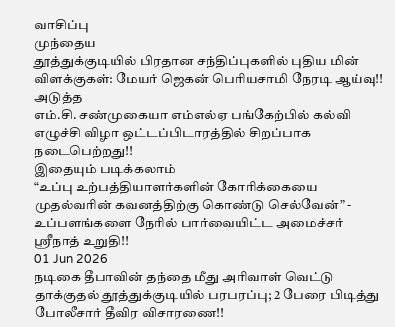வாசிப்பு
முந்தைய
தூத்துக்குடியில் பிரதான சந்திப்புகளில் புதிய மின் விளக்குகள்: மேயர் ஜெகன் பெரியசாமி நேரடி ஆய்வு!!
அடுத்த
எம்.சி. சண்முகையா எம்எல்ஏ பங்கேற்பில் கல்வி எழுச்சி விழா ஒட்டப்பிடாரத்தில் சிறப்பாக நடைபெற்றது!!
இதையும் படிக்கலாம்
“உப்பு உற்பத்தியாளர்களின் கோரிக்கையை முதல்வரின் கவனத்திற்கு கொண்டு செல்வேன்” - உப்பளங்களை நேரில் பார்வையிட்ட அமைச்சர் ஸ்ரீநாத் உறுதி!!
01 Jun 2026
நடிகை தீபாவின் தந்தை மீது அரிவாள் வெட்டு தாக்குதல் தூத்துக்குடியில் பரபரப்பு; 2 பேரை பிடித்து போலீசார் தீவிர விசாரணை!!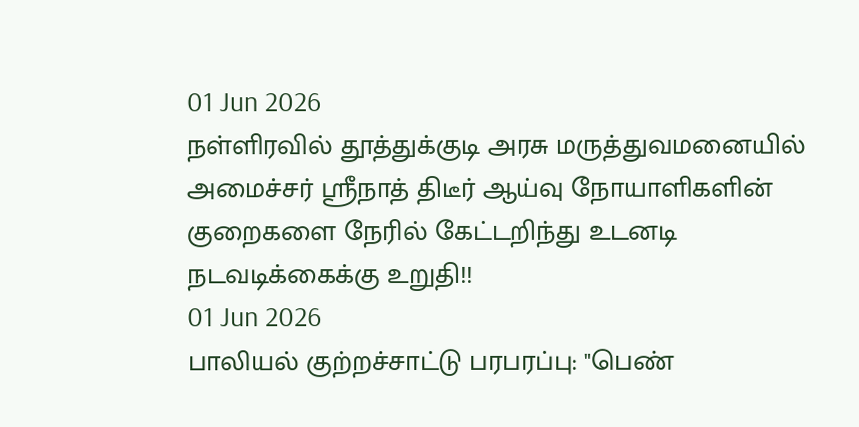01 Jun 2026
நள்ளிரவில் தூத்துக்குடி அரசு மருத்துவமனையில் அமைச்சர் ஸ்ரீநாத் திடீர் ஆய்வு நோயாளிகளின் குறைகளை நேரில் கேட்டறிந்து உடனடி நடவடிக்கைக்கு உறுதி!!
01 Jun 2026
பாலியல் குற்றச்சாட்டு பரபரப்பு: "பெண்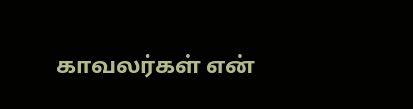காவலர்கள் என்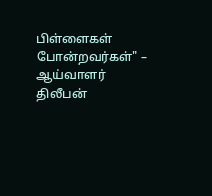பிள்ளைகள் போன்றவர்கள்" – ஆய்வாளர் திலீபன்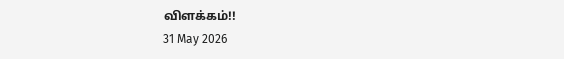விளக்கம்!!
31 May 2026